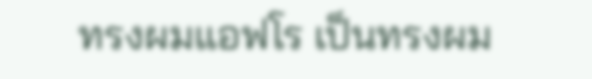ทรงผมแอฟโร เป็นทรงผม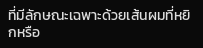ที่มีลักษณะเฉพาะด้วยเส้นผมที่หยิกหรือ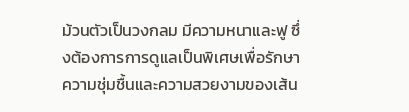ม้วนตัวเป็นวงกลม มีความหนาและฟู ซึ่งต้องการการดูแลเป็นพิเศษเพื่อรักษาความชุ่มชื้นและความสวยงามของเส้น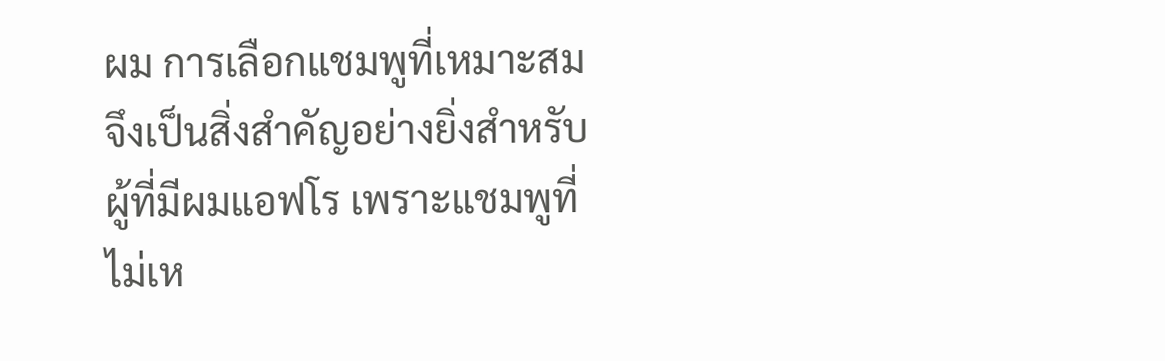ผม การเลือกแชมพูที่เหมาะสมจึงเป็นสิ่งสำคัญอย่างยิ่งสำหรับผู้ที่มีผมแอฟโร เพราะแชมพูที่ไม่เห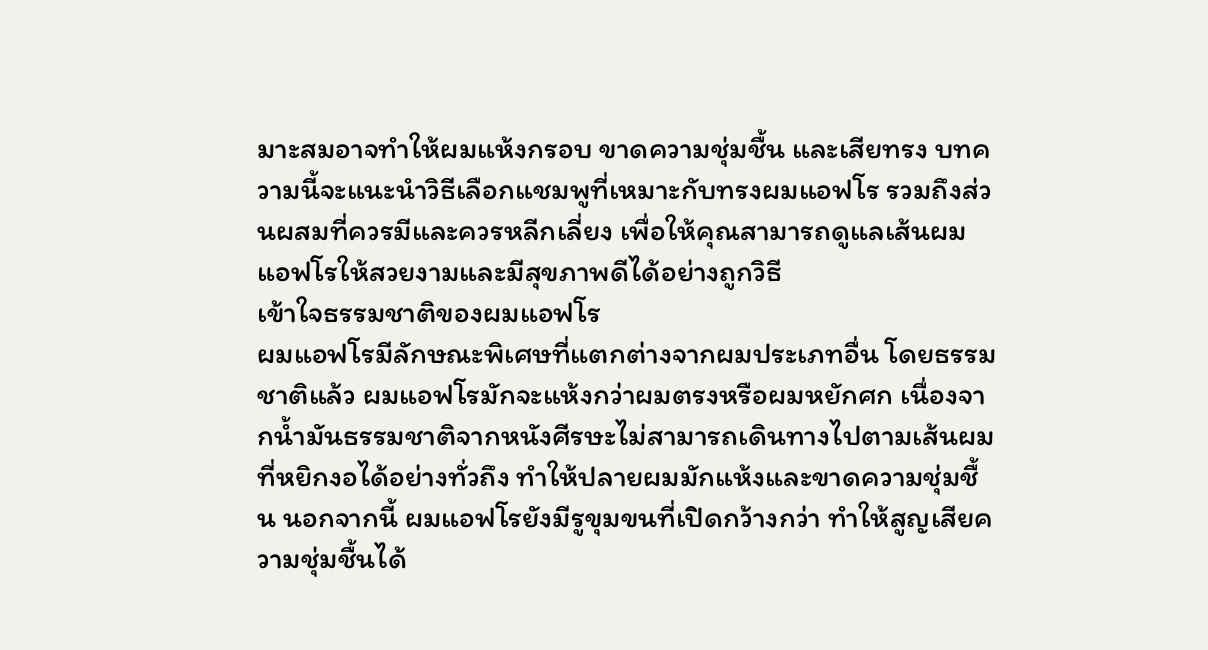มาะสมอาจทำให้ผมแห้งกรอบ ขาดความชุ่มชื้น และเสียทรง บทความนี้จะแนะนำวิธีเลือกแชมพูที่เหมาะกับทรงผมแอฟโร รวมถึงส่วนผสมที่ควรมีและควรหลีกเลี่ยง เพื่อให้คุณสามารถดูแลเส้นผมแอฟโรให้สวยงามและมีสุขภาพดีได้อย่างถูกวิธี
เข้าใจธรรมชาติของผมแอฟโร
ผมแอฟโรมีลักษณะพิเศษที่แตกต่างจากผมประเภทอื่น โดยธรรมชาติแล้ว ผมแอฟโรมักจะแห้งกว่าผมตรงหรือผมหยักศก เนื่องจากน้ำมันธรรมชาติจากหนังศีรษะไม่สามารถเดินทางไปตามเส้นผมที่หยิกงอได้อย่างทั่วถึง ทำให้ปลายผมมักแห้งและขาดความชุ่มชื้น นอกจากนี้ ผมแอฟโรยังมีรูขุมขนที่เปิดกว้างกว่า ทำให้สูญเสียความชุ่มชื้นได้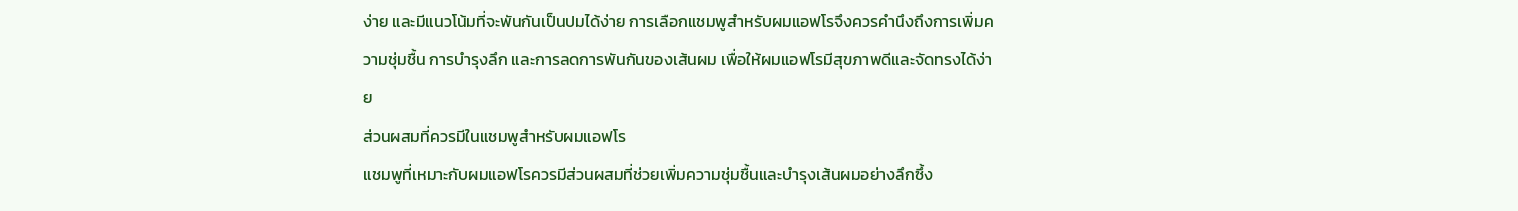ง่าย และมีแนวโน้มที่จะพันกันเป็นปมได้ง่าย การเลือกแชมพูสำหรับผมแอฟโรจึงควรคำนึงถึงการเพิ่มความชุ่มชื้น การบำรุงลึก และการลดการพันกันของเส้นผม เพื่อให้ผมแอฟโรมีสุขภาพดีและจัดทรงได้ง่าย
ส่วนผสมที่ควรมีในแชมพูสำหรับผมแอฟโร
แชมพูที่เหมาะกับผมแอฟโรควรมีส่วนผสมที่ช่วยเพิ่มความชุ่มชื้นและบำรุงเส้นผมอย่างลึกซึ้ง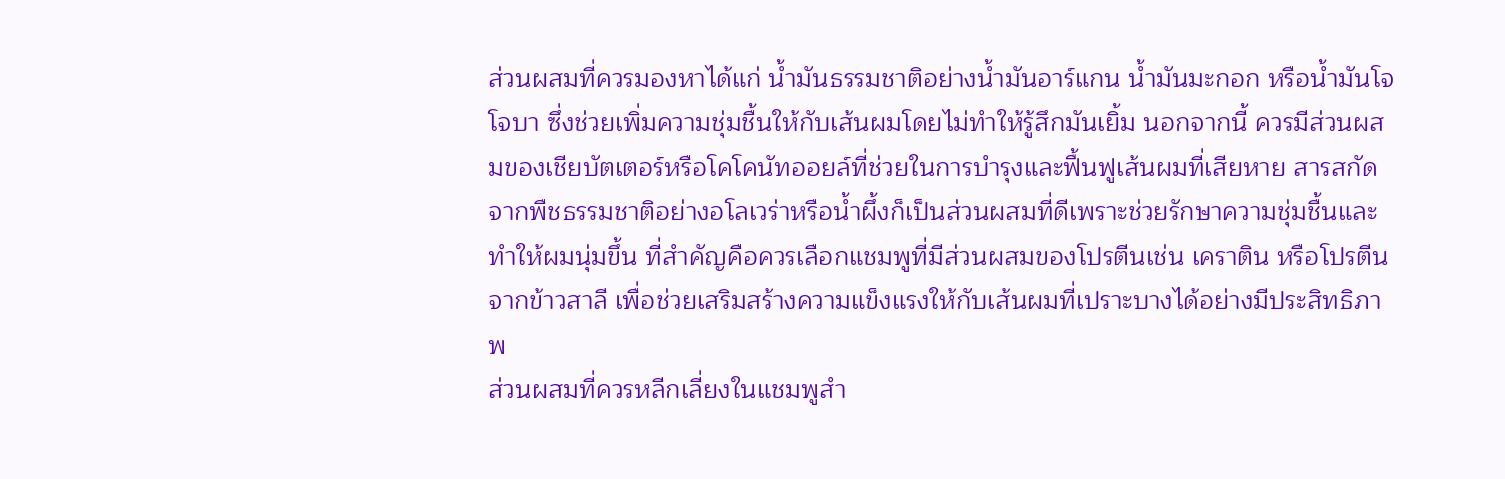ส่วนผสมที่ควรมองหาได้แก่ น้ำมันธรรมชาติอย่างน้ำมันอาร์แกน น้ำมันมะกอก หรือน้ำมันโจโจบา ซึ่งช่วยเพิ่มความชุ่มชื้นให้กับเส้นผมโดยไม่ทำให้รู้สึกมันเยิ้ม นอกจากนี้ ควรมีส่วนผสมของเชียบัตเตอร์หรือโคโคนัทออยล์ที่ช่วยในการบำรุงและฟื้นฟูเส้นผมที่เสียหาย สารสกัดจากพืชธรรมชาติอย่างอโลเวร่าหรือน้ำผึ้งก็เป็นส่วนผสมที่ดีเพราะช่วยรักษาความชุ่มชื้นและทำให้ผมนุ่มขึ้น ที่สำคัญคือควรเลือกแชมพูที่มีส่วนผสมของโปรตีนเช่น เคราติน หรือโปรตีนจากข้าวสาลี เพื่อช่วยเสริมสร้างความแข็งแรงให้กับเส้นผมที่เปราะบางได้อย่างมีประสิทธิภาพ
ส่วนผสมที่ควรหลีกเลี่ยงในแชมพูสำ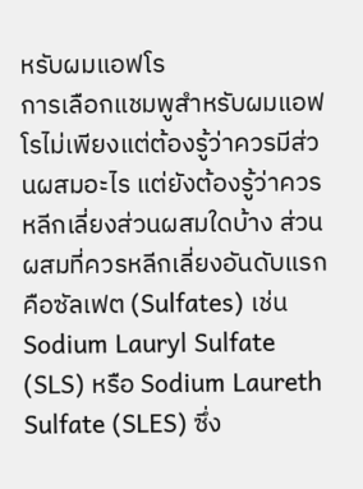หรับผมแอฟโร
การเลือกแชมพูสำหรับผมแอฟโรไม่เพียงแต่ต้องรู้ว่าควรมีส่วนผสมอะไร แต่ยังต้องรู้ว่าควรหลีกเลี่ยงส่วนผสมใดบ้าง ส่วนผสมที่ควรหลีกเลี่ยงอันดับแรกคือซัลเฟต (Sulfates) เช่น Sodium Lauryl Sulfate (SLS) หรือ Sodium Laureth Sulfate (SLES) ซึ่ง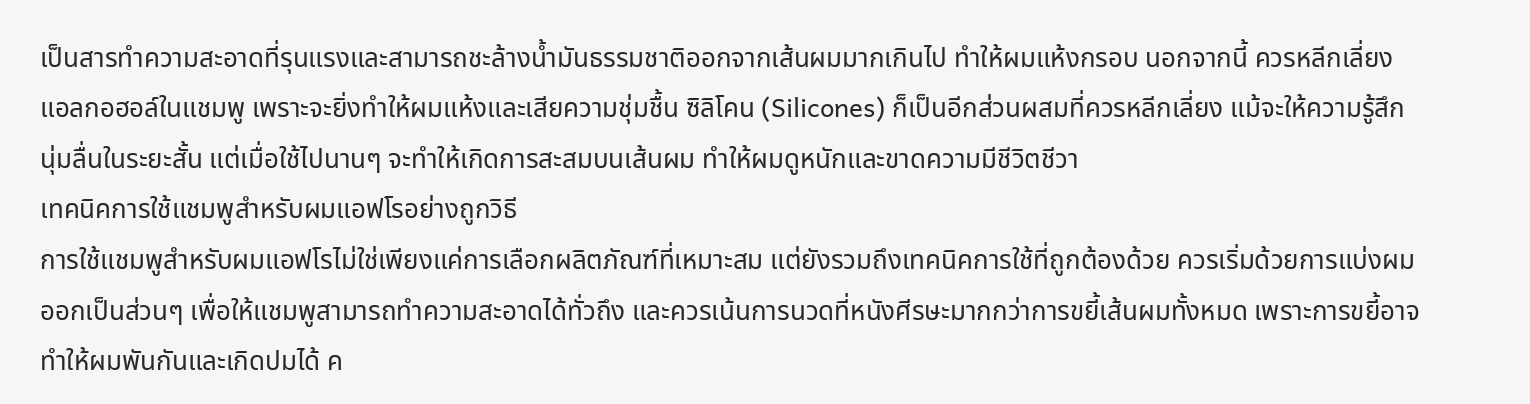เป็นสารทำความสะอาดที่รุนแรงและสามารถชะล้างน้ำมันธรรมชาติออกจากเส้นผมมากเกินไป ทำให้ผมแห้งกรอบ นอกจากนี้ ควรหลีกเลี่ยงแอลกอฮอล์ในแชมพู เพราะจะยิ่งทำให้ผมแห้งและเสียความชุ่มชื้น ซิลิโคน (Silicones) ก็เป็นอีกส่วนผสมที่ควรหลีกเลี่ยง แม้จะให้ความรู้สึกนุ่มลื่นในระยะสั้น แต่เมื่อใช้ไปนานๆ จะทำให้เกิดการสะสมบนเส้นผม ทำให้ผมดูหนักและขาดความมีชีวิตชีวา
เทคนิคการใช้แชมพูสำหรับผมแอฟโรอย่างถูกวิธี
การใช้แชมพูสำหรับผมแอฟโรไม่ใช่เพียงแค่การเลือกผลิตภัณฑ์ที่เหมาะสม แต่ยังรวมถึงเทคนิคการใช้ที่ถูกต้องด้วย ควรเริ่มด้วยการแบ่งผมออกเป็นส่วนๆ เพื่อให้แชมพูสามารถทำความสะอาดได้ทั่วถึง และควรเน้นการนวดที่หนังศีรษะมากกว่าการขยี้เส้นผมทั้งหมด เพราะการขยี้อาจทำให้ผมพันกันและเกิดปมได้ ค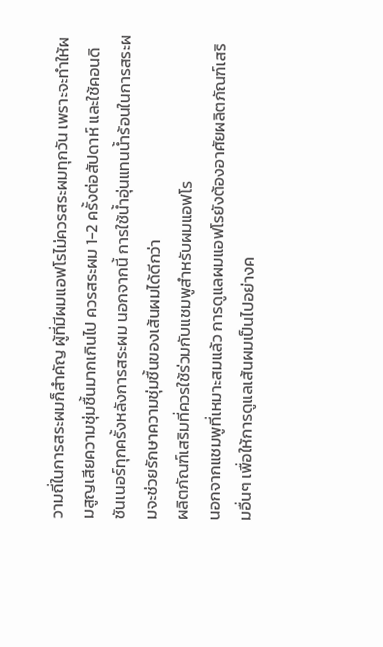วามถี่ในการสระผมก็สำคัญ ผู้ที่มีผมแอฟโรไม่ควรสระผมทุกวัน เพราะจะทำให้ผมสูญเสียความชุ่มชื้นมากเกินไป ควรสระผม 1-2 ครั้งต่อสัปดาห์ และใช้คอนดิชันเนอร์ทุกครั้งหลังการสระผม นอกจากนี้ การใช้น้ำอุ่นแทนน้ำร้อนในการสระผมจะช่วยรักษาความชุ่มชื้นของเส้นผมได้ดีกว่า
ผลิตภัณฑ์เสริมที่ควรใช้ร่วมกับแชมพูสำหรับผมแอฟโร
นอกจากแชมพูที่เหมาะสมแล้ว การดูแลผมแอฟโรยังต้องอาศัยผลิตภัณฑ์เสริมอื่นๆ เพื่อให้การดูแลเส้นผมเป็นไปอย่างค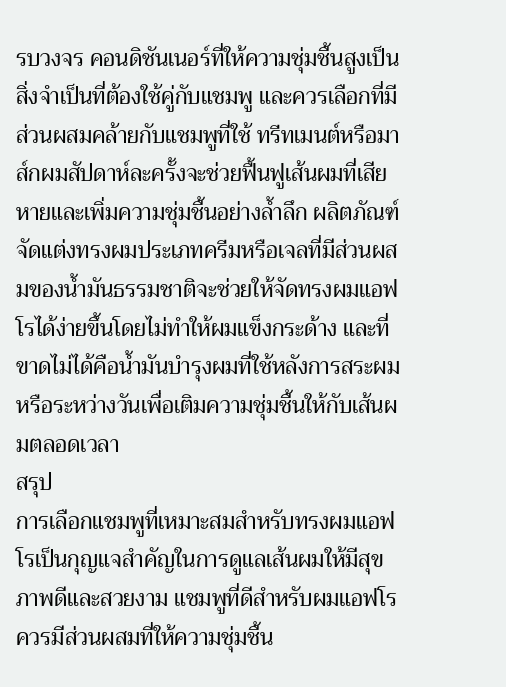รบวงจร คอนดิชันเนอร์ที่ให้ความชุ่มชื้นสูงเป็นสิ่งจำเป็นที่ต้องใช้คู่กับแชมพู และควรเลือกที่มีส่วนผสมคล้ายกับแชมพูที่ใช้ ทรีทเมนต์หรือมาส์กผมสัปดาห์ละครั้งจะช่วยฟื้นฟูเส้นผมที่เสียหายและเพิ่มความชุ่มชื้นอย่างล้ำลึก ผลิตภัณฑ์จัดแต่งทรงผมประเภทครีมหรือเจลที่มีส่วนผสมของน้ำมันธรรมชาติจะช่วยให้จัดทรงผมแอฟโรได้ง่ายขึ้นโดยไม่ทำให้ผมแข็งกระด้าง และที่ขาดไม่ได้คือน้ำมันบำรุงผมที่ใช้หลังการสระผมหรือระหว่างวันเพื่อเติมความชุ่มชื้นให้กับเส้นผมตลอดเวลา
สรุป
การเลือกแชมพูที่เหมาะสมสำหรับทรงผมแอฟโรเป็นกุญแจสำคัญในการดูแลเส้นผมให้มีสุขภาพดีและสวยงาม แชมพูที่ดีสำหรับผมแอฟโรควรมีส่วนผสมที่ให้ความชุ่มชื้น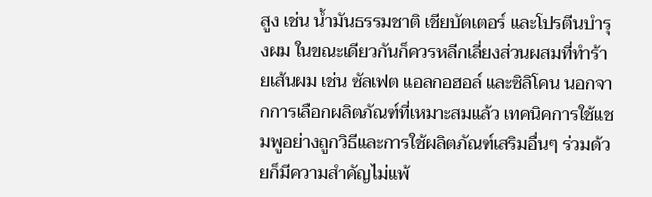สูง เช่น น้ำมันธรรมชาติ เชียบัตเตอร์ และโปรตีนบำรุงผม ในขณะเดียวกันก็ควรหลีกเลี่ยงส่วนผสมที่ทำร้ายเส้นผม เช่น ซัลเฟต แอลกอฮอล์ และซิลิโคน นอกจากการเลือกผลิตภัณฑ์ที่เหมาะสมแล้ว เทคนิคการใช้แชมพูอย่างถูกวิธีและการใช้ผลิตภัณฑ์เสริมอื่นๆ ร่วมด้วยก็มีความสำคัญไม่แพ้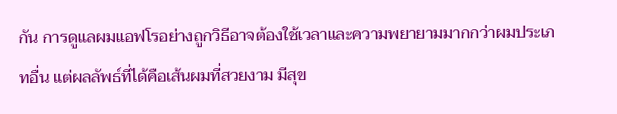กัน การดูแลผมแอฟโรอย่างถูกวิธีอาจต้องใช้เวลาและความพยายามมากกว่าผมประเภทอื่น แต่ผลลัพธ์ที่ได้คือเส้นผมที่สวยงาม มีสุข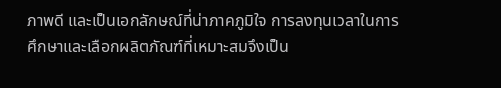ภาพดี และเป็นเอกลักษณ์ที่น่าภาคภูมิใจ การลงทุนเวลาในการศึกษาและเลือกผลิตภัณฑ์ที่เหมาะสมจึงเป็น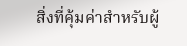สิ่งที่คุ้มค่าสำหรับผู้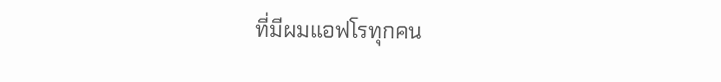ที่มีผมแอฟโรทุกคน